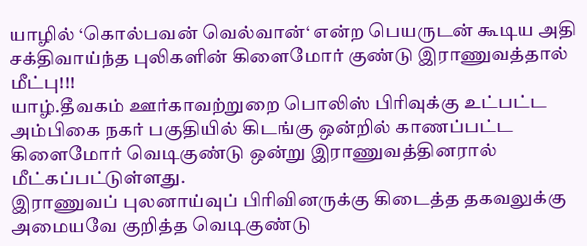யாழில் ‘கொல்பவன் வெல்வான்‘ என்ற பெயருடன் கூடிய அதி சக்திவாய்ந்த புலிகளின் கிளைமோர் குண்டு இராணுவத்தால் மீட்பு!!!
யாழ்.தீவகம் ஊர்காவற்றுறை பொலிஸ் பிரிவுக்கு உட்பட்ட அம்பிகை நகர் பகுதியில் கிடங்கு ஒன்றில் காணப்பட்ட கிளைமோர் வெடிகுண்டு ஒன்று இராணுவத்தினரால் மீட்கப்பட்டுள்ளது.
இராணுவப் புலனாய்வுப் பிரிவினருக்கு கிடைத்த தகவலுக்கு அமையவே குறித்த வெடிகுண்டு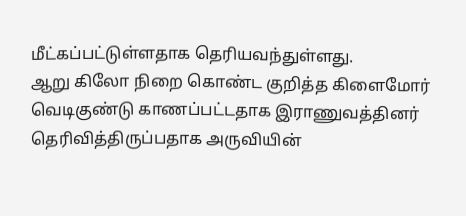மீட்கப்பட்டுள்ளதாக தெரியவந்துள்ளது.
ஆறு கிலோ நிறை கொண்ட குறித்த கிளைமோர் வெடிகுண்டு காணப்பட்டதாக இராணுவத்தினர் தெரிவித்திருப்பதாக அருவியின்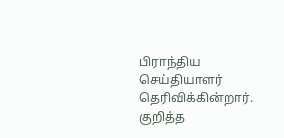பிராந்திய செய்தியாளர் தெரிவிக்கின்றார்.
குறித்த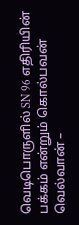வெடிபொருளில் SN 96 எதிரியின் பக்கம் என்றும் கொல்பவன் வெல்வான் –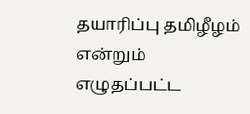தயாரிப்பு தமிழீழம் என்றும் எழுதப்பட்ட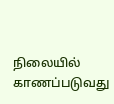நிலையில் காணப்படுவது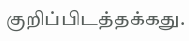குறிப்பிடத்தக்கது.